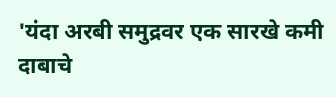'यंदा अरबी समुद्रवर एक सारखे कमी दाबाचे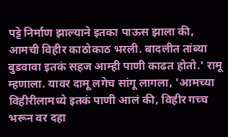पट्टे निर्माण झाल्याने इतका पाऊस झाला की, आमची विहीर काठोकाठ भरली. बादलीत तांब्या बुडवावा इतकं सहज आम्ही पाणी काढत होतो.' रामू म्हणाला. यावर दामू लगेच सांगू लागला, 'आमच्या विहीरीलामध्ये इतकं पाणी आलं की, विहीर गच्च भरून वर दहा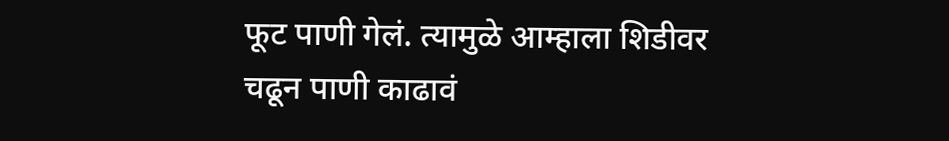फूट पाणी गेलं. त्यामुळे आम्हाला शिडीवर चढून पाणी काढावं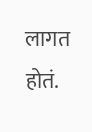लागत होतं.